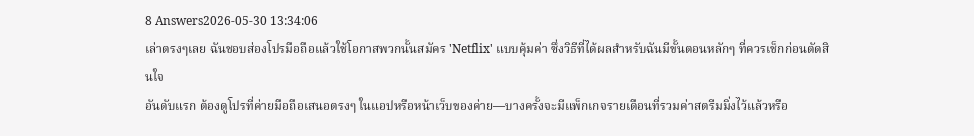8 Answers2026-05-30 13:34:06
เล่าตรงๆเลย ฉันชอบส่องโปรมือถือแล้วใช้โอกาสพวกนั้นสมัคร 'Netflix' แบบคุ้มค่า ซึ่งวิธีที่ได้ผลสำหรับฉันมีขั้นตอนหลักๆ ที่ควรเช็กก่อนตัดสินใจ
อันดับแรก ต้องดูโปรที่ค่ายมือถือเสนอตรงๆ ในแอปหรือหน้าเว็บของค่าย—บางครั้งจะมีแพ็กเกจรายเดือนที่รวมค่าสตรีมมิ่งไว้แล้วหรือ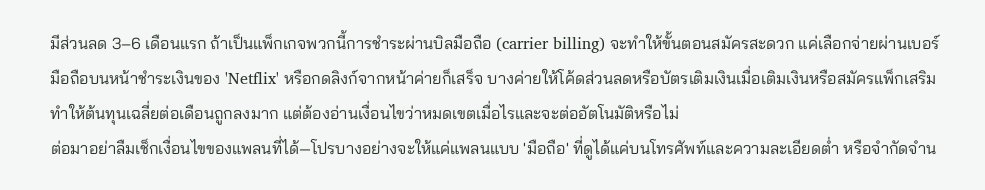มีส่วนลด 3–6 เดือนแรก ถ้าเป็นแพ็กเกจพวกนี้การชำระผ่านบิลมือถือ (carrier billing) จะทำให้ขั้นตอนสมัครสะดวก แค่เลือกจ่ายผ่านเบอร์มือถือบนหน้าชำระเงินของ 'Netflix' หรือกดลิงก์จากหน้าค่ายก็เสร็จ บางค่ายให้โค้ดส่วนลดหรือบัตรเติมเงินเมื่อเติมเงินหรือสมัครแพ็กเสริม ทำให้ต้นทุนเฉลี่ยต่อเดือนถูกลงมาก แต่ต้องอ่านเงื่อนไขว่าหมดเขตเมื่อไรและจะต่ออัตโนมัติหรือไม่
ต่อมาอย่าลืมเช็กเงื่อนไขของแพลนที่ได้—โปรบางอย่างจะให้แค่แพลนแบบ 'มือถือ' ที่ดูได้แค่บนโทรศัพท์และความละเอียดต่ำ หรือจำกัดจำน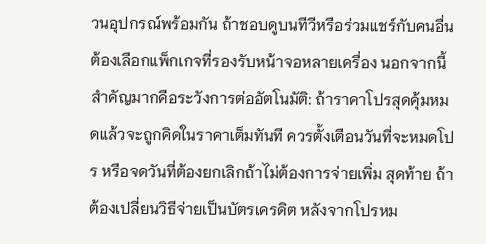วนอุปกรณ์พร้อมกัน ถ้าชอบดูบนทีวีหรือร่วมแชร์กับคนอื่น ต้องเลือกแพ็กเกจที่รองรับหน้าจอหลายเครื่อง นอกจากนี้สำคัญมากคือระวังการต่ออัตโนมัติ: ถ้าราคาโปรสุดคุ้มหมดแล้วจะถูกคิดในราคาเต็มทันที ควรตั้งเตือนวันที่จะหมดโปร หรือจดวันที่ต้องยกเลิกถ้าไม่ต้องการจ่ายเพิ่ม สุดท้าย ถ้าต้องเปลี่ยนวิธีจ่ายเป็นบัตรเครดิต หลังจากโปรหม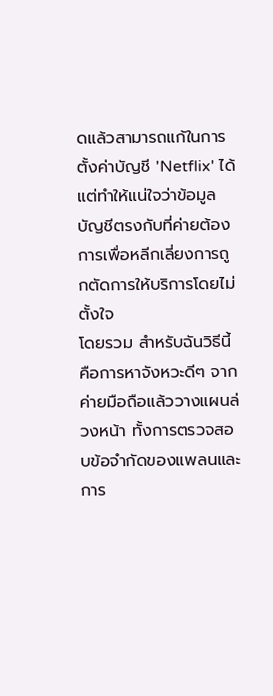ดแล้วสามารถแก้ในการตั้งค่าบัญชี 'Netflix' ได้ แต่ทำให้แน่ใจว่าข้อมูลบัญชีตรงกับที่ค่ายต้องการเพื่อหลีกเลี่ยงการถูกตัดการให้บริการโดยไม่ตั้งใจ
โดยรวม สำหรับฉันวิธีนี้คือการหาจังหวะดีๆ จากค่ายมือถือแล้ววางแผนล่วงหน้า ทั้งการตรวจสอบข้อจำกัดของแพลนและการ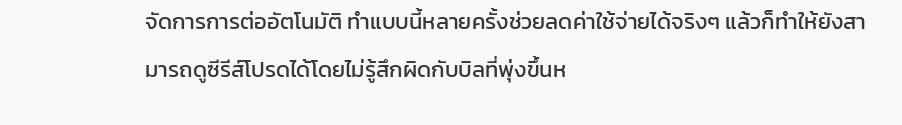จัดการการต่ออัตโนมัติ ทำแบบนี้หลายครั้งช่วยลดค่าใช้จ่ายได้จริงๆ แล้วก็ทำให้ยังสามารถดูซีรีส์โปรดได้โดยไม่รู้สึกผิดกับบิลที่พุ่งขึ้นห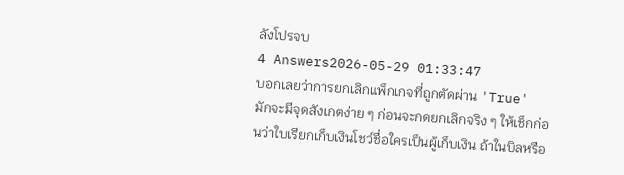ลังโปรจบ
4 Answers2026-05-29 01:33:47
บอกเลยว่าการยกเลิกแพ็กเกจที่ถูกตัดผ่าน 'True' มักจะมีจุดสังเกตง่าย ๆ ก่อนจะกดยกเลิกจริง ๆ ให้เช็กก่อนว่าใบเรียกเก็บเงินโชว์ชื่อใครเป็นผู้เก็บเงิน ถ้าในบิลหรือ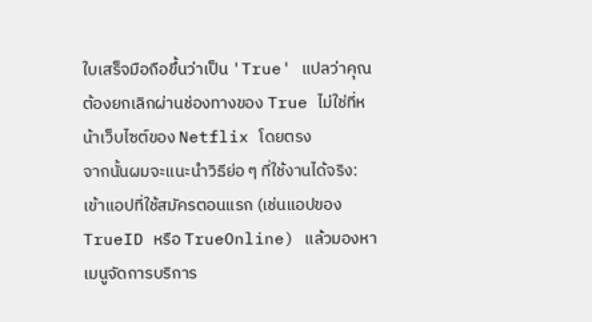ใบเสร็จมือถือขึ้นว่าเป็น 'True' แปลว่าคุณต้องยกเลิกผ่านช่องทางของ True ไม่ใช่ที่หน้าเว็บไซต์ของ Netflix โดยตรง
จากนั้นผมจะแนะนำวิธีย่อ ๆ ที่ใช้งานได้จริง: เข้าแอปที่ใช้สมัครตอนแรก (เช่นแอปของ TrueID หรือ TrueOnline) แล้วมองหาเมนูจัดการบริการ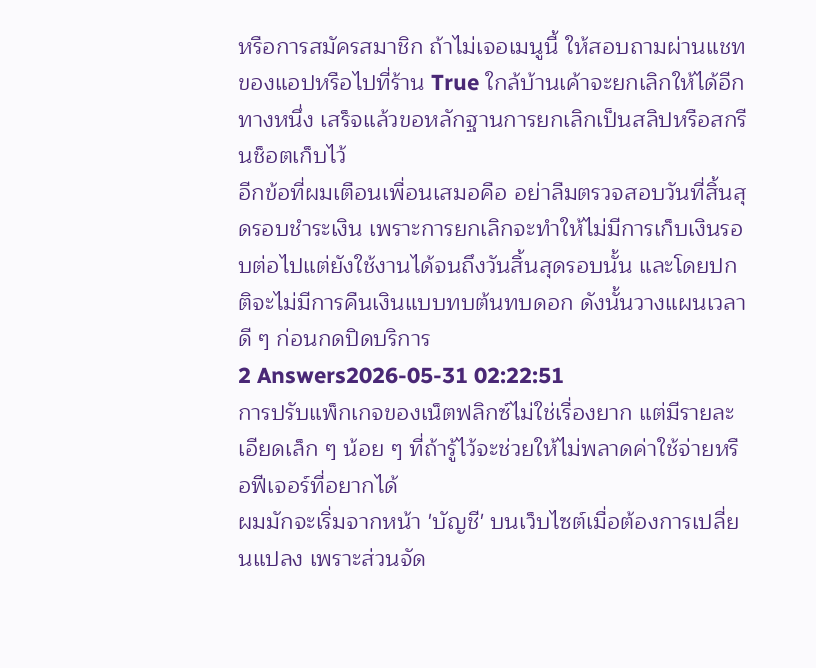หรือการสมัครสมาชิก ถ้าไม่เจอเมนูนี้ ให้สอบถามผ่านแชทของแอปหรือไปที่ร้าน True ใกล้บ้านเค้าจะยกเลิกให้ได้อีกทางหนึ่ง เสร็จแล้วขอหลักฐานการยกเลิกเป็นสลิปหรือสกรีนช็อตเก็บไว้
อีกข้อที่ผมเตือนเพื่อนเสมอคือ อย่าลืมตรวจสอบวันที่สิ้นสุดรอบชำระเงิน เพราะการยกเลิกจะทำให้ไม่มีการเก็บเงินรอบต่อไปแต่ยังใช้งานได้จนถึงวันสิ้นสุดรอบนั้น และโดยปกติจะไม่มีการคืนเงินแบบทบต้นทบดอก ดังนั้นวางแผนเวลาดี ๆ ก่อนกดปิดบริการ
2 Answers2026-05-31 02:22:51
การปรับแพ็กเกจของเน็ตฟลิกซ์ไม่ใช่เรื่องยาก แต่มีรายละเอียดเล็ก ๆ น้อย ๆ ที่ถ้ารู้ไว้จะช่วยให้ไม่พลาดค่าใช้จ่ายหรือฟีเจอร์ที่อยากได้
ผมมักจะเริ่มจากหน้า 'บัญชี' บนเว็บไซต์เมื่อต้องการเปลี่ยนแปลง เพราะส่วนจัด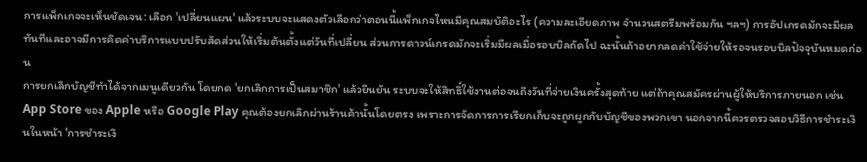การแพ็กเกจจะเห็นชัดเจน: เลือก 'เปลี่ยนแผน' แล้วระบบจะแสดงตัวเลือกว่าตอนนี้แพ็กเกจไหนมีคุณสมบัติอะไร (ความละเอียดภาพ จำนวนสตรีมพร้อมกัน ฯลฯ) การอัปเกรดมักจะมีผลทันทีและอาจมีการคิดค่าบริการแบบปรับสัดส่วนให้เริ่มต้นตั้งแต่วันที่เปลี่ยน ส่วนการดาวน์เกรดมักจะเริ่มมีผลเมื่อรอบบิลถัดไป ฉะนั้นถ้าอยากลดค่าใช้จ่ายให้รอจนรอบบิลปัจจุบันหมดก่อน
การยกเลิกบัญชีทำได้จากเมนูเดียวกัน โดยกด 'ยกเลิกการเป็นสมาชิก' แล้วยืนยัน ระบบจะให้สิทธิ์ใช้งานต่อจนถึงวันที่จ่ายเงินครั้งสุดท้าย แต่ถ้าคุณสมัครผ่านผู้ให้บริการภายนอก เช่น App Store ของ Apple หรือ Google Play คุณต้องยกเลิกผ่านร้านค้านั้นโดยตรง เพราะการจัดการการเรียกเก็บจะถูกผูกกับบัญชีของพวกเขา นอกจากนี้ควรตรวจสอบวิธีการชำระเงินในหน้า 'การชำระเงิ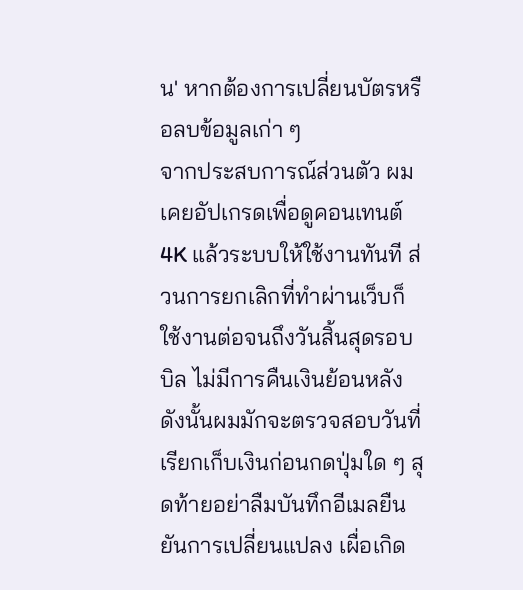น' หากต้องการเปลี่ยนบัตรหรือลบข้อมูลเก่า ๆ
จากประสบการณ์ส่วนตัว ผมเคยอัปเกรดเพื่อดูคอนเทนต์ 4K แล้วระบบให้ใช้งานทันที ส่วนการยกเลิกที่ทำผ่านเว็บก็ใช้งานต่อจนถึงวันสิ้นสุดรอบบิล ไม่มีการคืนเงินย้อนหลัง ดังนั้นผมมักจะตรวจสอบวันที่เรียกเก็บเงินก่อนกดปุ่มใด ๆ สุดท้ายอย่าลืมบันทึกอีเมลยืนยันการเปลี่ยนแปลง เผื่อเกิด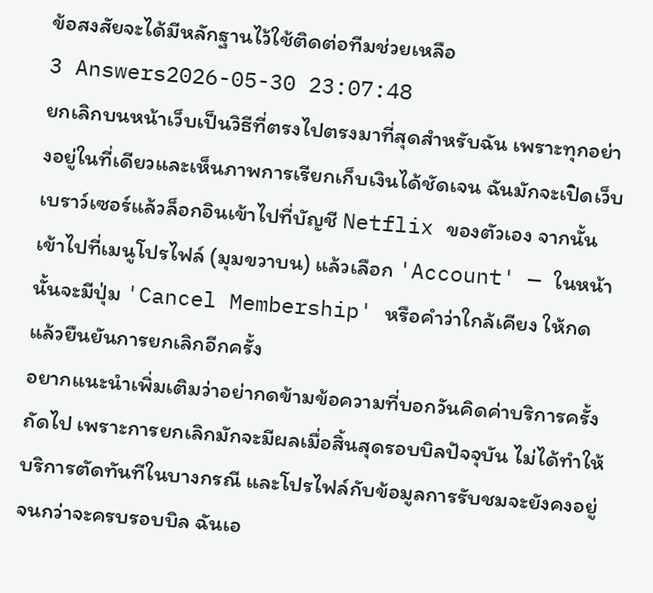ข้อสงสัยจะได้มีหลักฐานไว้ใช้ติดต่อทีมช่วยเหลือ
3 Answers2026-05-30 23:07:48
ยกเลิกบนหน้าเว็บเป็นวิธีที่ตรงไปตรงมาที่สุดสำหรับฉัน เพราะทุกอย่างอยู่ในที่เดียวและเห็นภาพการเรียกเก็บเงินได้ชัดเจน ฉันมักจะเปิดเว็บเบราว์เซอร์แล้วล็อกอินเข้าไปที่บัญชี Netflix ของตัวเอง จากนั้นเข้าไปที่เมนูโปรไฟล์ (มุมขวาบน) แล้วเลือก 'Account' — ในหน้านั้นจะมีปุ่ม 'Cancel Membership' หรือคำว่าใกล้เคียง ให้กดแล้วยืนยันการยกเลิกอีกครั้ง
อยากแนะนำเพิ่มเติมว่าอย่ากดข้ามข้อความที่บอกวันคิดค่าบริการครั้งถัดไป เพราะการยกเลิกมักจะมีผลเมื่อสิ้นสุดรอบบิลปัจจุบัน ไม่ได้ทำให้บริการตัดทันทีในบางกรณี และโปรไฟล์กับข้อมูลการรับชมจะยังคงอยู่จนกว่าจะครบรอบบิล ฉันเอ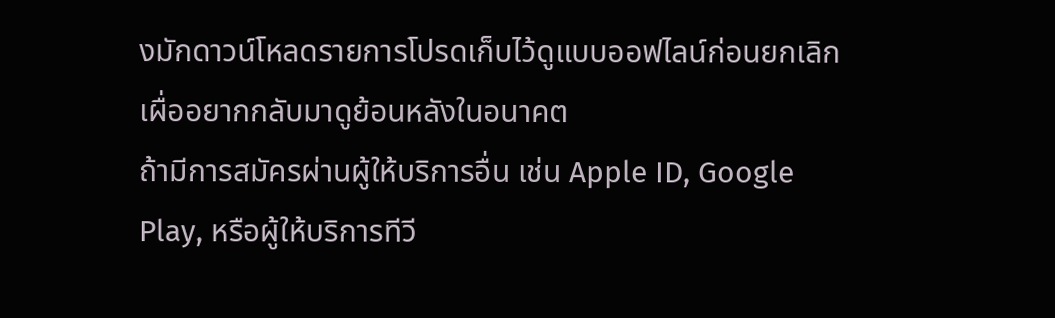งมักดาวน์โหลดรายการโปรดเก็บไว้ดูแบบออฟไลน์ก่อนยกเลิก เผื่ออยากกลับมาดูย้อนหลังในอนาคต
ถ้ามีการสมัครผ่านผู้ให้บริการอื่น เช่น Apple ID, Google Play, หรือผู้ให้บริการทีวี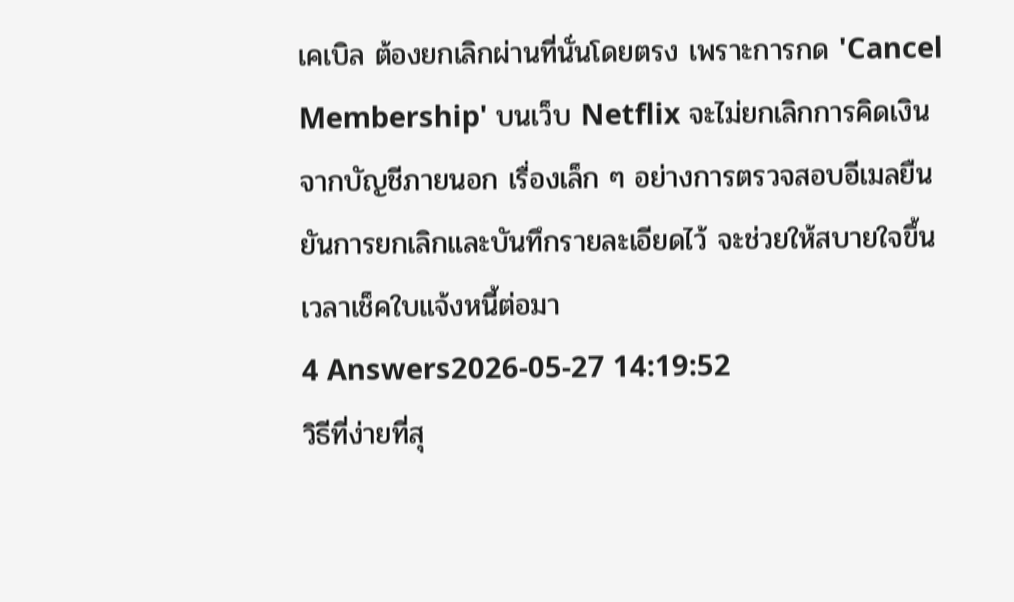เคเบิล ต้องยกเลิกผ่านที่นั่นโดยตรง เพราะการกด 'Cancel Membership' บนเว็บ Netflix จะไม่ยกเลิกการคิดเงินจากบัญชีภายนอก เรื่องเล็ก ๆ อย่างการตรวจสอบอีเมลยืนยันการยกเลิกและบันทึกรายละเอียดไว้ จะช่วยให้สบายใจขึ้นเวลาเช็คใบแจ้งหนี้ต่อมา
4 Answers2026-05-27 14:19:52
วิธีที่ง่ายที่สุ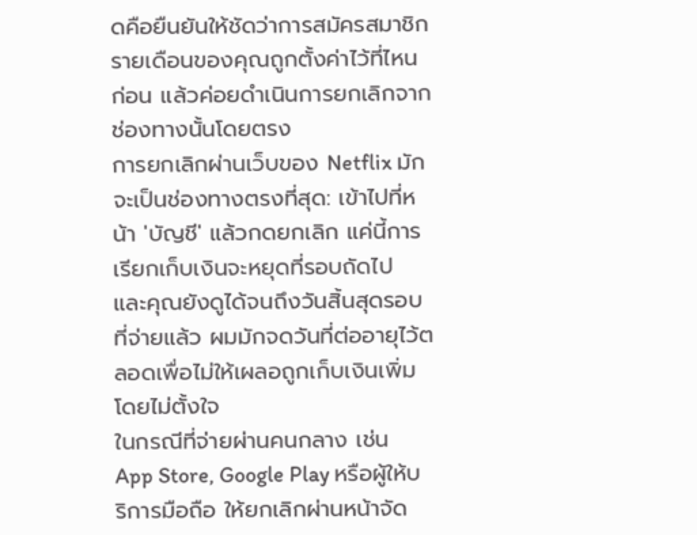ดคือยืนยันให้ชัดว่าการสมัครสมาชิกรายเดือนของคุณถูกตั้งค่าไว้ที่ไหนก่อน แล้วค่อยดำเนินการยกเลิกจากช่องทางนั้นโดยตรง
การยกเลิกผ่านเว็บของ Netflix มักจะเป็นช่องทางตรงที่สุด: เข้าไปที่หน้า 'บัญชี' แล้วกดยกเลิก แค่นี้การเรียกเก็บเงินจะหยุดที่รอบถัดไป และคุณยังดูได้จนถึงวันสิ้นสุดรอบที่จ่ายแล้ว ผมมักจดวันที่ต่ออายุไว้ตลอดเพื่อไม่ให้เผลอถูกเก็บเงินเพิ่มโดยไม่ตั้งใจ
ในกรณีที่จ่ายผ่านคนกลาง เช่น App Store, Google Play หรือผู้ให้บริการมือถือ ให้ยกเลิกผ่านหน้าจัด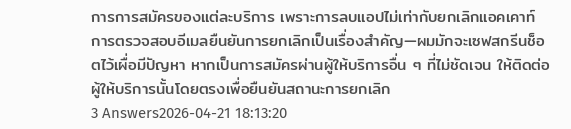การการสมัครของแต่ละบริการ เพราะการลบแอปไม่เท่ากับยกเลิกแอคเคาท์ การตรวจสอบอีเมลยืนยันการยกเลิกเป็นเรื่องสำคัญ—ผมมักจะเซฟสกรีนช็อตไว้เผื่อมีปัญหา หากเป็นการสมัครผ่านผู้ให้บริการอื่น ๆ ที่ไม่ชัดเจน ให้ติดต่อผู้ให้บริการนั้นโดยตรงเพื่อยืนยันสถานะการยกเลิก
3 Answers2026-04-21 18:13:20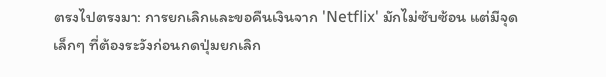ตรงไปตรงมา: การยกเลิกและขอคืนเงินจาก 'Netflix' มักไม่ซับซ้อน แต่มีจุดเล็กๆ ที่ต้องระวังก่อนกดปุ่มยกเลิก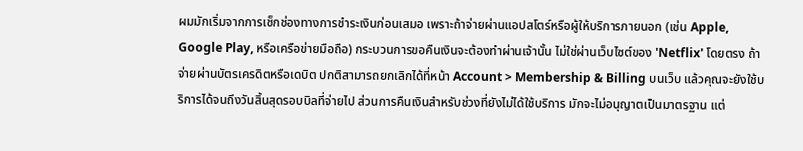ผมมักเริ่มจากการเช็กช่องทางการชำระเงินก่อนเสมอ เพราะถ้าจ่ายผ่านแอปสโตร์หรือผู้ให้บริการภายนอก (เช่น Apple, Google Play, หรือเครือข่ายมือถือ) กระบวนการขอคืนเงินจะต้องทำผ่านเจ้านั้น ไม่ใช่ผ่านเว็บไซต์ของ 'Netflix' โดยตรง ถ้าจ่ายผ่านบัตรเครดิตหรือเดบิต ปกติสามารถยกเลิกได้ที่หน้า Account > Membership & Billing บนเว็บ แล้วคุณจะยังใช้บริการได้จนถึงวันสิ้นสุดรอบบิลที่จ่ายไป ส่วนการคืนเงินสำหรับช่วงที่ยังไม่ได้ใช้บริการ มักจะไม่อนุญาตเป็นมาตรฐาน แต่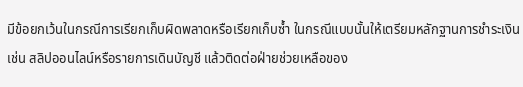มีข้อยกเว้นในกรณีการเรียกเก็บผิดพลาดหรือเรียกเก็บซ้ำ ในกรณีแบบนั้นให้เตรียมหลักฐานการชำระเงิน เช่น สลิปออนไลน์หรือรายการเดินบัญชี แล้วติดต่อฝ่ายช่วยเหลือของ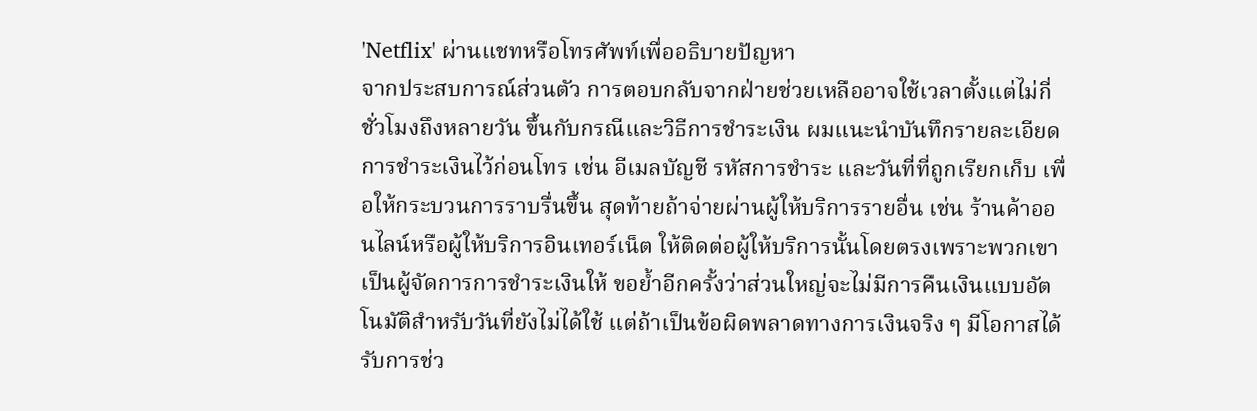'Netflix' ผ่านแชทหรือโทรศัพท์เพื่ออธิบายปัญหา
จากประสบการณ์ส่วนตัว การตอบกลับจากฝ่ายช่วยเหลืออาจใช้เวลาตั้งแต่ไม่กี่ชั่วโมงถึงหลายวัน ขึ้นกับกรณีและวิธีการชำระเงิน ผมแนะนำบันทึกรายละเอียดการชำระเงินไว้ก่อนโทร เช่น อีเมลบัญชี รหัสการชำระ และวันที่ที่ถูกเรียกเก็บ เพื่อให้กระบวนการราบรื่นขึ้น สุดท้ายถ้าจ่ายผ่านผู้ให้บริการรายอื่น เช่น ร้านค้าออนไลน์หรือผู้ให้บริการอินเทอร์เน็ต ให้ติดต่อผู้ให้บริการนั้นโดยตรงเพราะพวกเขาเป็นผู้จัดการการชำระเงินให้ ขอย้ำอีกครั้งว่าส่วนใหญ่จะไม่มีการคืนเงินแบบอัตโนมัติสำหรับวันที่ยังไม่ได้ใช้ แต่ถ้าเป็นข้อผิดพลาดทางการเงินจริง ๆ มีโอกาสได้รับการช่ว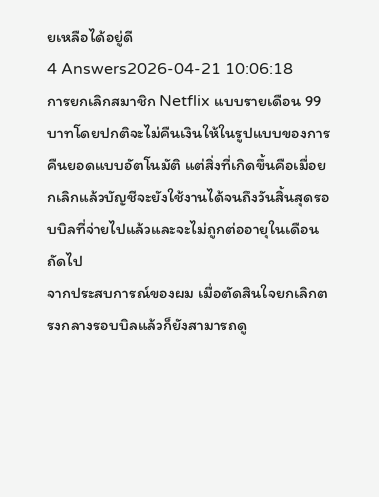ยเหลือได้อยู่ดี
4 Answers2026-04-21 10:06:18
การยกเลิกสมาชิก Netflix แบบรายเดือน 99 บาทโดยปกติจะไม่คืนเงินให้ในรูปแบบของการคืนยอดแบบอัตโนมัติ แต่สิ่งที่เกิดขึ้นคือเมื่อยกเลิกแล้วบัญชีจะยังใช้งานได้จนถึงวันสิ้นสุดรอบบิลที่จ่ายไปแล้วและจะไม่ถูกต่ออายุในเดือนถัดไป
จากประสบการณ์ของผม เมื่อตัดสินใจยกเลิกตรงกลางรอบบิลแล้วก็ยังสามารถดู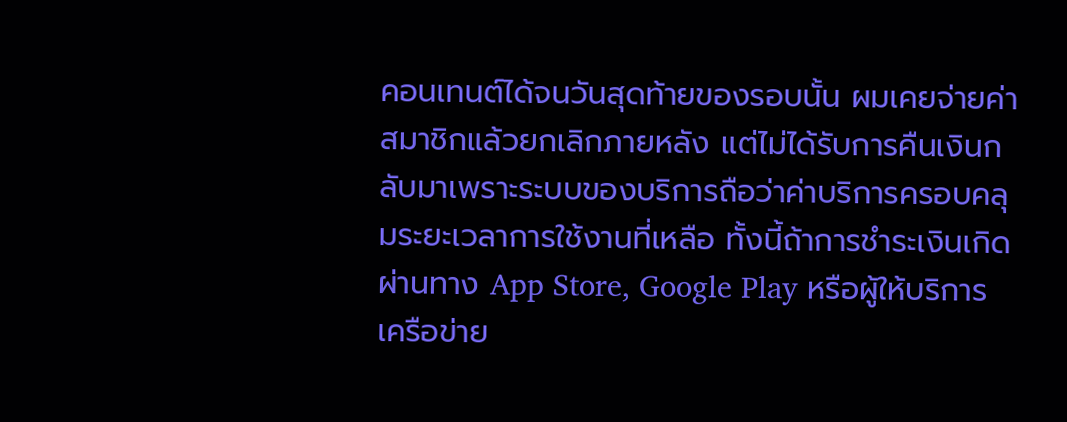คอนเทนต์ได้จนวันสุดท้ายของรอบนั้น ผมเคยจ่ายค่าสมาชิกแล้วยกเลิกภายหลัง แต่ไม่ได้รับการคืนเงินกลับมาเพราะระบบของบริการถือว่าค่าบริการครอบคลุมระยะเวลาการใช้งานที่เหลือ ทั้งนี้ถ้าการชำระเงินเกิดผ่านทาง App Store, Google Play หรือผู้ให้บริการเครือข่าย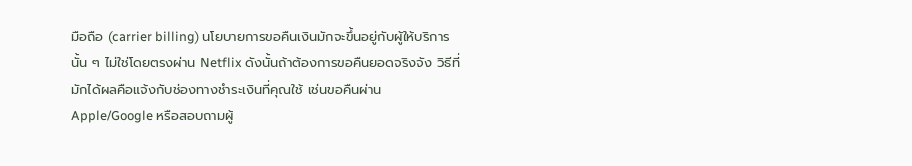มือถือ (carrier billing) นโยบายการขอคืนเงินมักจะขึ้นอยู่กับผู้ให้บริการนั้น ๆ ไม่ใช่โดยตรงผ่าน Netflix ดังนั้นถ้าต้องการขอคืนยอดจริงจัง วิธีที่มักได้ผลคือแจ้งกับช่องทางชำระเงินที่คุณใช้ เช่นขอคืนผ่าน Apple/Google หรือสอบถามผู้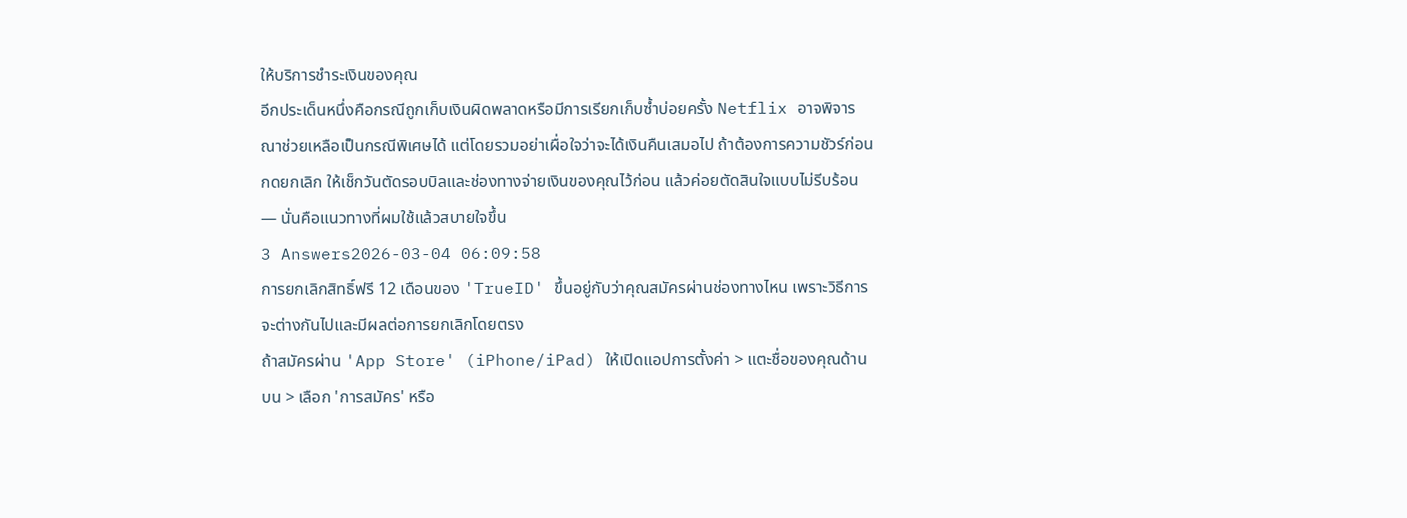ให้บริการชำระเงินของคุณ
อีกประเด็นหนึ่งคือกรณีถูกเก็บเงินผิดพลาดหรือมีการเรียกเก็บซ้ำบ่อยครั้ง Netflix อาจพิจารณาช่วยเหลือเป็นกรณีพิเศษได้ แต่โดยรวมอย่าเผื่อใจว่าจะได้เงินคืนเสมอไป ถ้าต้องการความชัวร์ก่อนกดยกเลิก ให้เช็กวันตัดรอบบิลและช่องทางจ่ายเงินของคุณไว้ก่อน แล้วค่อยตัดสินใจแบบไม่รีบร้อน — นั่นคือแนวทางที่ผมใช้แล้วสบายใจขึ้น
3 Answers2026-03-04 06:09:58
การยกเลิกสิทธิ์ฟรี 12 เดือนของ 'TrueID' ขึ้นอยู่กับว่าคุณสมัครผ่านช่องทางไหน เพราะวิธีการจะต่างกันไปและมีผลต่อการยกเลิกโดยตรง
ถ้าสมัครผ่าน 'App Store' (iPhone/iPad) ให้เปิดแอปการตั้งค่า > แตะชื่อของคุณด้านบน > เลือก 'การสมัคร' หรือ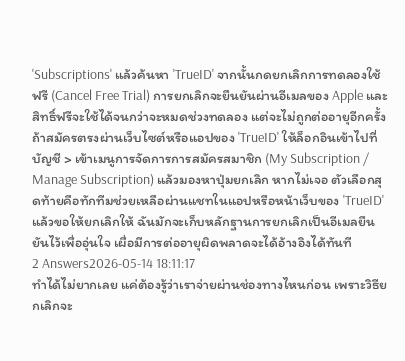'Subscriptions' แล้วค้นหา 'TrueID' จากนั้นกดยกเลิกการทดลองใช้ฟรี (Cancel Free Trial) การยกเลิกจะยืนยันผ่านอีเมลของ Apple และสิทธิ์ฟรีจะใช้ได้จนกว่าจะหมดช่วงทดลอง แต่จะไม่ถูกต่ออายุอีกครั้ง
ถ้าสมัครตรงผ่านเว็บไซต์หรือแอปของ 'TrueID' ให้ล็อกอินเข้าไปที่บัญชี > เข้าเมนูการจัดการการสมัครสมาชิก (My Subscription / Manage Subscription) แล้วมองหาปุ่มยกเลิก หากไม่เจอ ตัวเลือกสุดท้ายคือทักทีมช่วยเหลือผ่านแชทในแอปหรือหน้าเว็บของ 'TrueID' แล้วขอให้ยกเลิกให้ ฉันมักจะเก็บหลักฐานการยกเลิกเป็นอีเมลยืนยันไว้เพื่ออุ่นใจ เผื่อมีการต่ออายุผิดพลาดจะได้อ้างอิงได้ทันที
2 Answers2026-05-14 18:11:17
ทำได้ไม่ยากเลย แค่ต้องรู้ว่าเราจ่ายผ่านช่องทางไหนก่อน เพราะวิธียกเลิกจะ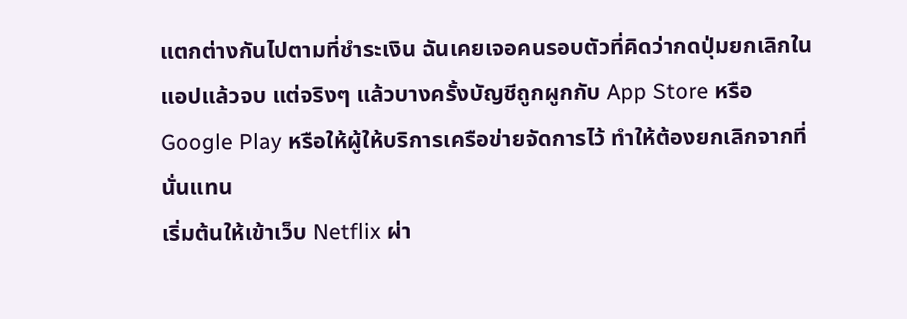แตกต่างกันไปตามที่ชำระเงิน ฉันเคยเจอคนรอบตัวที่คิดว่ากดปุ่มยกเลิกในแอปแล้วจบ แต่จริงๆ แล้วบางครั้งบัญชีถูกผูกกับ App Store หรือ Google Play หรือให้ผู้ให้บริการเครือข่ายจัดการไว้ ทำให้ต้องยกเลิกจากที่นั่นแทน
เริ่มต้นให้เข้าเว็บ Netflix ผ่า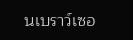นเบราว์เซอ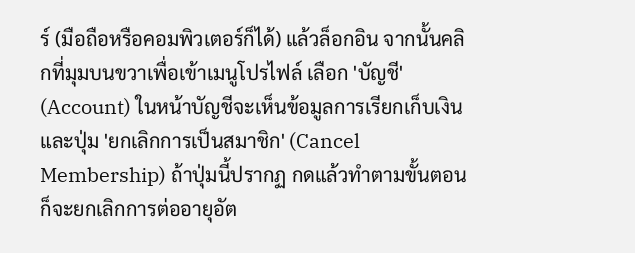ร์ (มือถือหรือคอมพิวเตอร์ก็ได้) แล้วล็อกอิน จากนั้นคลิกที่มุมบนขวาเพื่อเข้าเมนูโปรไฟล์ เลือก 'บัญชี' (Account) ในหน้าบัญชีจะเห็นข้อมูลการเรียกเก็บเงินและปุ่ม 'ยกเลิกการเป็นสมาชิก' (Cancel Membership) ถ้าปุ่มนี้ปรากฏ กดแล้วทำตามขั้นตอนก็จะยกเลิกการต่ออายุอัต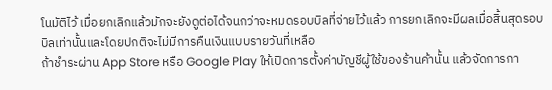โนมัติไว้ เมื่อยกเลิกแล้วมักจะยังดูต่อได้จนกว่าจะหมดรอบบิลที่จ่ายไว้แล้ว การยกเลิกจะมีผลเมื่อสิ้นสุดรอบบิลเท่านั้นและโดยปกติจะไม่มีการคืนเงินแบบรายวันที่เหลือ
ถ้าชำระผ่าน App Store หรือ Google Play ให้เปิดการตั้งค่าบัญชีผู้ใช้ของร้านค้านั้น แล้วจัดการกา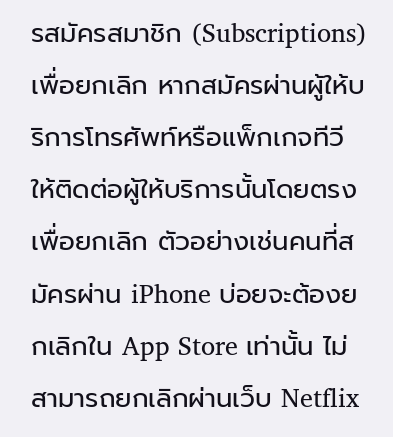รสมัครสมาชิก (Subscriptions) เพื่อยกเลิก หากสมัครผ่านผู้ให้บริการโทรศัพท์หรือแพ็กเกจทีวี ให้ติดต่อผู้ให้บริการนั้นโดยตรงเพื่อยกเลิก ตัวอย่างเช่นคนที่สมัครผ่าน iPhone บ่อยจะต้องยกเลิกใน App Store เท่านั้น ไม่สามารถยกเลิกผ่านเว็บ Netflix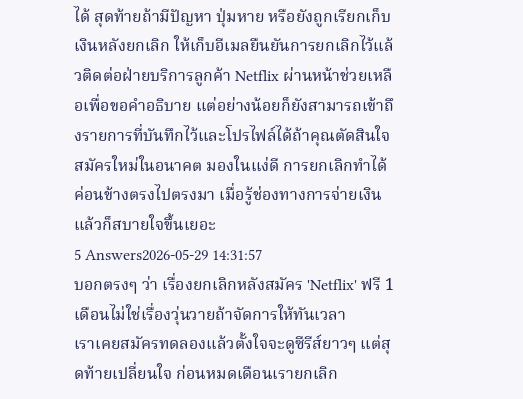ได้ สุดท้ายถ้ามีปัญหา ปุ่มหาย หรือยังถูกเรียกเก็บเงินหลังยกเลิก ให้เก็บอีเมลยืนยันการยกเลิกไว้แล้วติดต่อฝ่ายบริการลูกค้า Netflix ผ่านหน้าช่วยเหลือเพื่อขอคำอธิบาย แต่อย่างน้อยก็ยังสามารถเข้าถึงรายการที่บันทึกไว้และโปรไฟล์ได้ถ้าคุณตัดสินใจสมัครใหม่ในอนาคต มองในแง่ดี การยกเลิกทำได้ค่อนข้างตรงไปตรงมา เมื่อรู้ช่องทางการจ่ายเงินแล้วก็สบายใจขึ้นเยอะ
5 Answers2026-05-29 14:31:57
บอกตรงๆ ว่า เรื่องยกเลิกหลังสมัคร 'Netflix' ฟรี 1 เดือนไม่ใช่เรื่องวุ่นวายถ้าจัดการให้ทันเวลา
เราเคยสมัครทดลองแล้วตั้งใจจะดูซีรีส์ยาวๆ แต่สุดท้ายเปลี่ยนใจ ก่อนหมดเดือนเรายกเลิก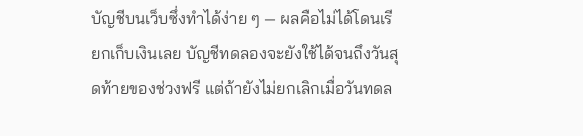บัญชีบนเว็บซึ่งทำได้ง่าย ๆ — ผลคือไม่ได้โดนเรียกเก็บเงินเลย บัญชีทดลองจะยังใช้ได้จนถึงวันสุดท้ายของช่วงฟรี แต่ถ้ายังไม่ยกเลิกเมื่อวันทดล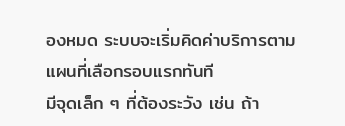องหมด ระบบจะเริ่มคิดค่าบริการตามแผนที่เลือกรอบแรกทันที
มีจุดเล็ก ๆ ที่ต้องระวัง เช่น ถ้า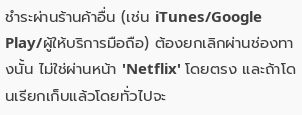ชำระผ่านร้านค้าอื่น (เช่น iTunes/Google Play/ผู้ให้บริการมือถือ) ต้องยกเลิกผ่านช่องทางนั้น ไม่ใช่ผ่านหน้า 'Netflix' โดยตรง และถ้าโดนเรียกเก็บแล้วโดยทั่วไปจะ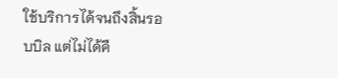ใช้บริการได้จนถึงสิ้นรอบบิล แต่ไม่ได้คื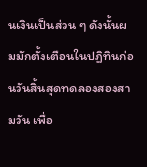นเงินเป็นส่วน ๆ ดังนั้นผมมักตั้งเตือนในปฏิทินก่อนวันสิ้นสุดทดลองสองสามวัน เพื่อ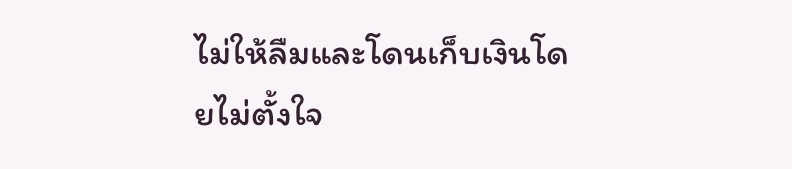ไม่ให้ลืมและโดนเก็บเงินโดยไม่ตั้งใจ